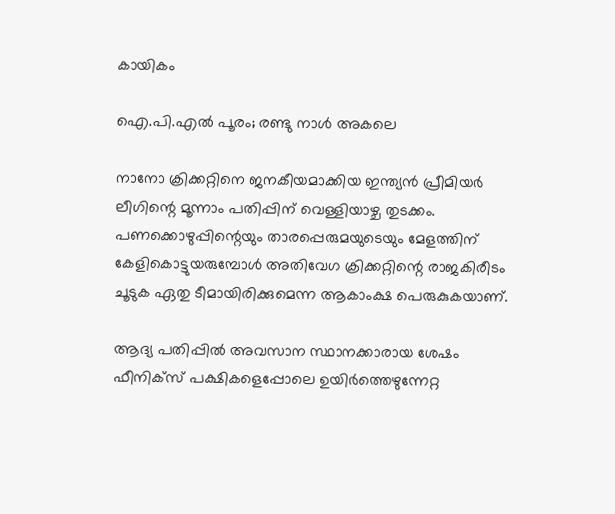കായികം

ഐ.പി.എല്‍ പൂരം; രണ്ടു നാള്‍ അകലെ

നാനോ ക്രിക്കറ്റിനെ ജനകീയമാക്കിയ ഇന്ത്യന്‍ പ്രീമിയര്‍ ലീഗിന്റെ മൂന്നാം പതിപ്പിന് വെള്ളിയാഴ്ച തുടക്കം. പണക്കൊഴുപ്പിന്റെയും താരപ്പെരുമയുടെയും മേളത്തിന് കേളികൊട്ടുയരുമ്പോള്‍ അതിവേഗ ക്രിക്കറ്റിന്റെ രാജകിരീടം ചൂടുക ഏതു ടീമായിരിക്കുമെന്ന ആകാംക്ഷ പെരുകുകയാണ്.

ആദ്യ പതിപ്പില്‍ അവസാന സ്ഥാനക്കാരായ ശേഷം ഫീനിക്സ് പക്ഷികളെപ്പോലെ ഉയിര്‍ത്തെഴുന്നേറ്റ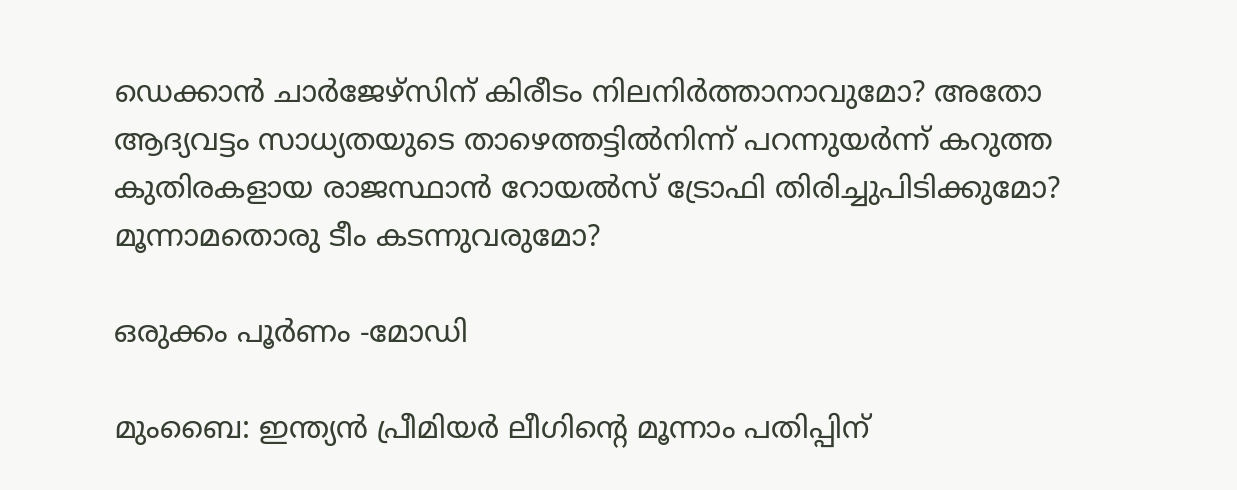ഡെക്കാന്‍ ചാര്‍ജേഴ്സിന് കിരീടം നിലനിര്‍ത്താനാവുമോ? അതോ ആദ്യവട്ടം സാധ്യതയുടെ താഴെത്തട്ടില്‍നിന്ന് പറന്നുയര്‍ന്ന് കറുത്ത കുതിരകളായ രാജസ്ഥാന്‍ റോയല്‍സ് ട്രോഫി തിരിച്ചുപിടിക്കുമോ? മൂന്നാമതൊരു ടീം കടന്നുവരുമോ?

ഒരുക്കം പൂര്‍ണം -മോഡി

മുംബൈ: ഇന്ത്യന്‍ പ്രീമിയര്‍ ലീഗിന്റെ മൂന്നാം പതിപ്പിന്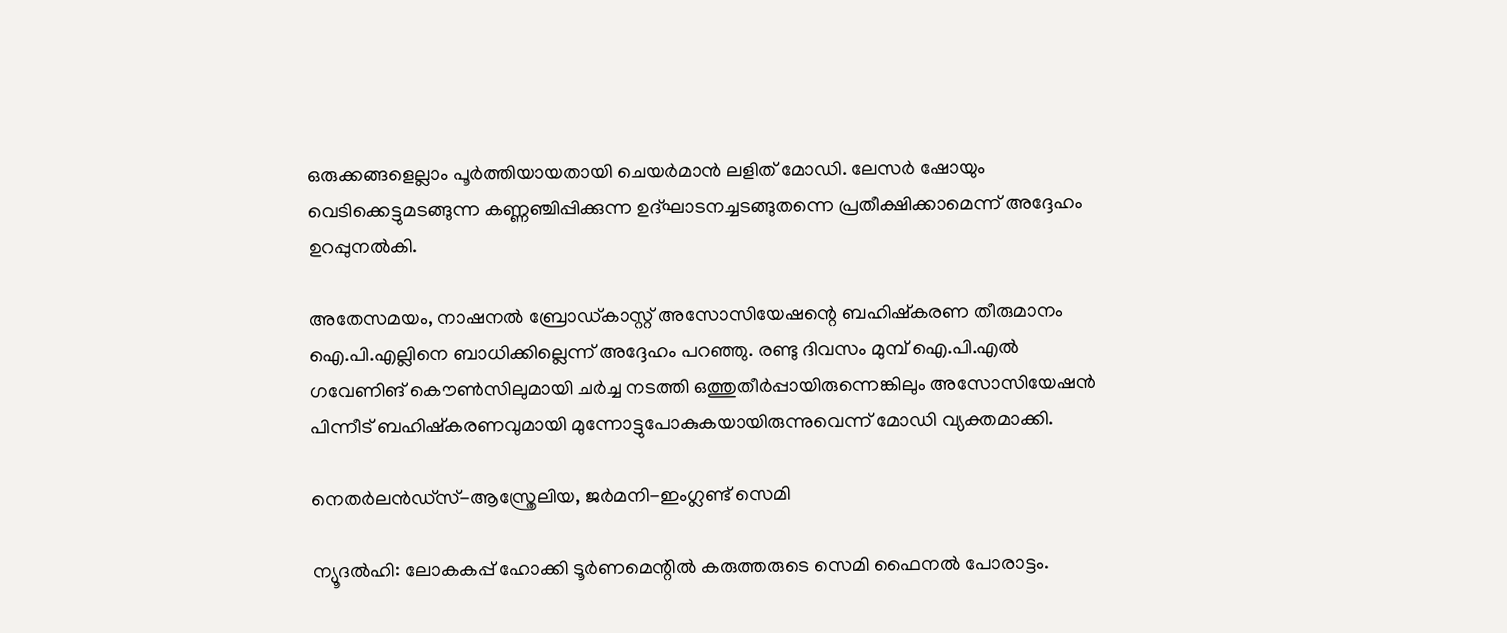ഒരുക്കങ്ങളെല്ലാം പൂര്‍ത്തിയായതായി ചെയര്‍മാന്‍ ലളിത് മോഡി. ലേസര്‍ ഷോയും വെടിക്കെട്ടുമടങ്ങുന്ന കണ്ണഞ്ചിപ്പിക്കുന്ന ഉദ്ഘാടനച്ചടങ്ങുതന്നെ പ്രതീക്ഷിക്കാമെന്ന് അദ്ദേഹം ഉറപ്പുനല്‍കി.

അതേസമയം, നാഷനല്‍ ബ്രോഡ്കാസ്റ്റ് അസോസിയേഷന്റെ ബഹിഷ്കരണ തീരുമാനം ഐ.പി.എല്ലിനെ ബാധിക്കില്ലെന്ന് അദ്ദേഹം പറഞ്ഞു. രണ്ടു ദിവസം മുമ്പ് ഐ.പി.എല്‍ ഗവേണിങ് കൌണ്‍സിലുമായി ചര്‍ച്ച നടത്തി ഒത്തുതീര്‍പ്പായിരുന്നെങ്കിലും അസോസിയേഷന്‍ പിന്നീട് ബഹിഷ്കരണവുമായി മുന്നോട്ടുപോകുകയായിരുന്നുവെന്ന് മോഡി വ്യക്തമാക്കി.

നെതര്‍ലന്‍ഡ്സ്-ആസ്ത്രേലിയ, ജര്‍മനി-ഇംഗ്ലണ്ട് സെമി

ന്യൂദല്‍ഹി: ലോകകപ്പ് ഹോക്കി ടൂര്‍ണമെന്റില്‍ കരുത്തരുടെ സെമി ഫൈനല്‍ പോരാട്ടം.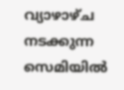വ്യാഴാഴ്ച നടക്കുന്ന സെമിയില്‍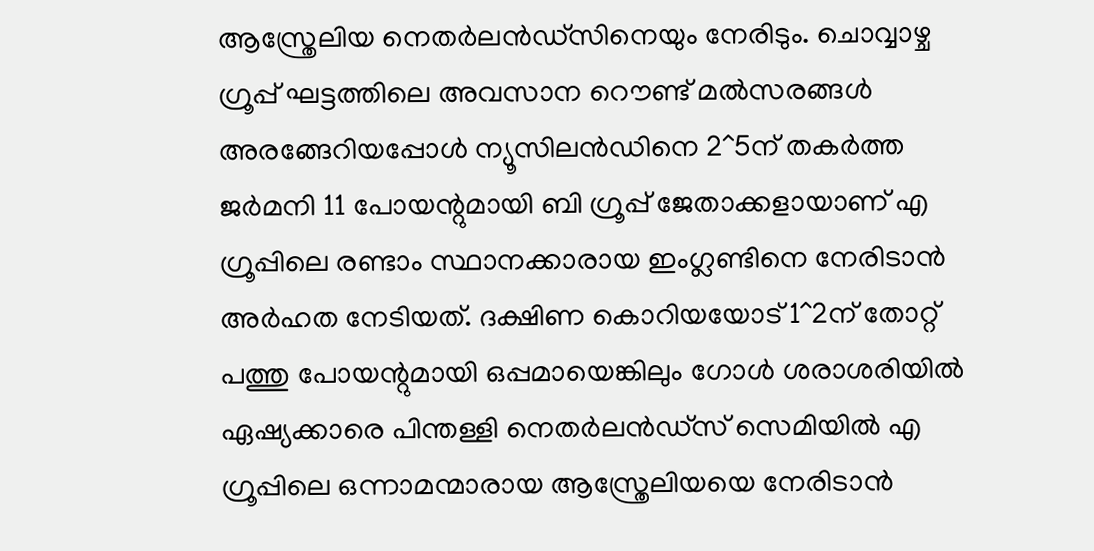ആസ്ത്രേലിയ നെതര്‍ലന്‍ഡ്സിനെയും നേരിടും. ചൊവ്വാഴ്ച ഗ്രൂപ്പ് ഘട്ടത്തിലെ അവസാന റൌണ്ട് മല്‍സരങ്ങള്‍ അരങ്ങേറിയപ്പോള്‍ ന്യൂസിലന്‍ഡിനെ 2^5ന് തകര്‍ത്ത ജര്‍മനി 11 പോയന്റുമായി ബി ഗ്രൂപ്പ് ജേതാക്കളായാണ് എ ഗ്രൂപ്പിലെ രണ്ടാം സ്ഥാനക്കാരായ ഇംഗ്ലണ്ടിനെ നേരിടാന്‍ അര്‍ഹത നേടിയത്. ദക്ഷിണ കൊറിയയോട് 1^2ന് തോറ്റ് പത്തു പോയന്റുമായി ഒപ്പമായെങ്കിലും ഗോള്‍ ശരാശരിയില്‍ ഏഷ്യക്കാരെ പിന്തള്ളി നെതര്‍ലന്‍ഡ്സ് സെമിയില്‍ എ ഗ്രൂപ്പിലെ ഒന്നാമന്മാരായ ആസ്ത്രേലിയയെ നേരിടാന്‍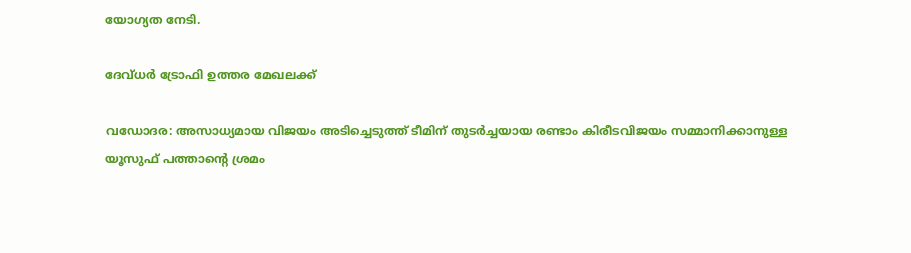യോഗ്യത നേടി.

ദേവ്ധര്‍ ട്രോഫി ഉത്തര മേഖലക്ക്

വഡോദര: അസാധ്യമായ വിജയം അടിച്ചെടുത്ത് ടീമിന് തുടര്‍ച്ചയായ രണ്ടാം കിരീടവിജയം സമ്മാനിക്കാനുള്ള യൂസുഫ് പത്താന്റെ ശ്രമം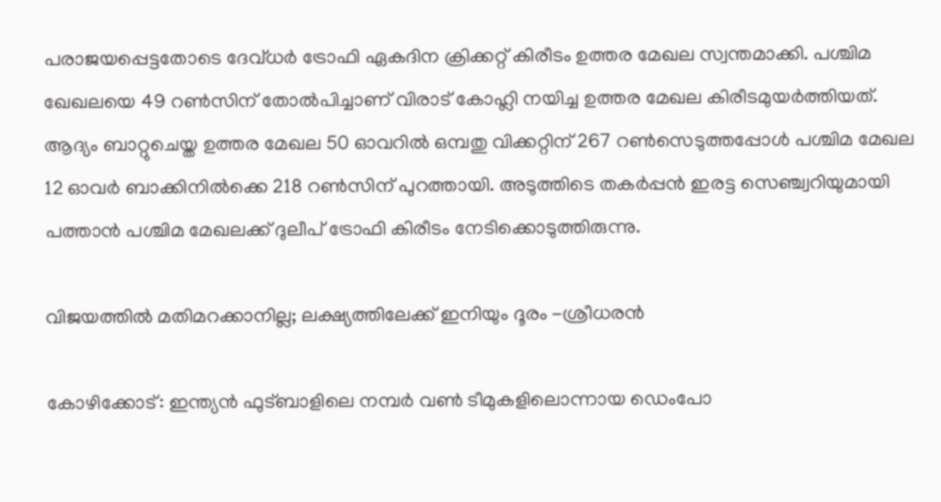പരാജയപ്പെട്ടതോടെ ദേവ്ധര്‍ ട്രോഫി ഏകദിന ക്രിക്കറ്റ് കിരീടം ഉത്തര മേഖല സ്വന്തമാക്കി. പശ്ചിമ ഖേഖലയെ 49 റണ്‍സിന് തോല്‍പിച്ചാണ് വിരാട് കോഹ്ലി നയിച്ച ഉത്തര മേഖല കിരീടമുയര്‍ത്തിയത്. ആദ്യം ബാറ്റുചെയ്ത ഉത്തര മേഖല 50 ഓവറില്‍ ഒമ്പതു വിക്കറ്റിന് 267 റണ്‍സെടുത്തപ്പോള്‍ പശ്ചിമ മേഖല 12 ഓവര്‍ ബാക്കിനില്‍ക്കെ 218 റണ്‍സിന് പുറത്തായി. അടുത്തിടെ തകര്‍പ്പന്‍ ഇരട്ട സെഞ്ച്വറിയുമായി പത്താന്‍ പശ്ചിമ മേഖലക്ക് ദുലീപ് ട്രോഫി കിരീടം നേടിക്കൊടുത്തിരുന്നു.

വിജയത്തില്‍ മതിമറക്കാനില്ല; ലക്ഷ്യത്തിലേക്ക് ഇനിയും ദൂരം -ശ്രീധരന്‍

കോഴിക്കോട്: ഇന്ത്യന്‍ ഫുട്ബാളിലെ നമ്പര്‍ വണ്‍ ടീമുകളിലൊന്നായ ഡെംപോ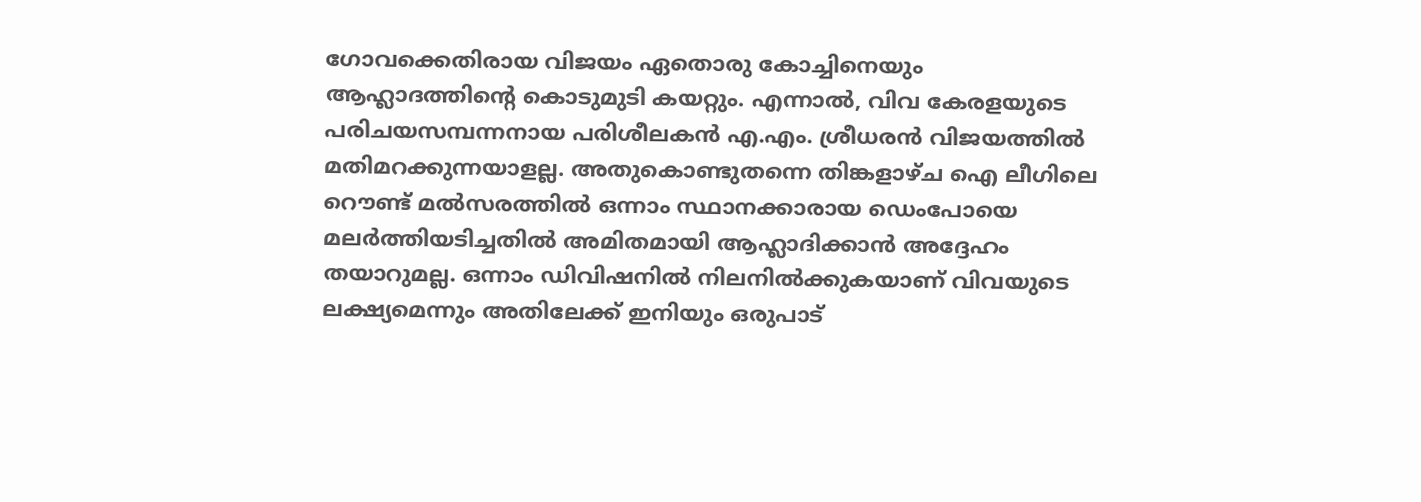ഗോവക്കെതിരായ വിജയം ഏതൊരു കോച്ചിനെയും ആഹ്ലാദത്തിന്റെ കൊടുമുടി കയറ്റും. എന്നാല്‍, വിവ കേരളയുടെ പരിചയസമ്പന്നനായ പരിശീലകന്‍ എ.എം. ശ്രീധരന്‍ വിജയത്തില്‍ മതിമറക്കുന്നയാളല്ല. അതുകൊണ്ടുതന്നെ തിങ്കളാഴ്ച ഐ ലീഗിലെ റൌണ്ട് മല്‍സരത്തില്‍ ഒന്നാം സ്ഥാനക്കാരായ ഡെംപോയെ മലര്‍ത്തിയടിച്ചതില്‍ അമിതമായി ആഹ്ലാദിക്കാന്‍ അദ്ദേഹം തയാറുമല്ല. ഒന്നാം ഡിവിഷനില്‍ നിലനില്‍ക്കുകയാണ് വിവയുടെ ലക്ഷ്യമെന്നും അതിലേക്ക് ഇനിയും ഒരുപാട്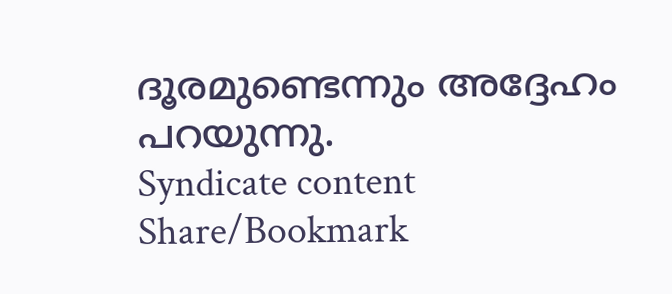ദൂരമുണ്ടെന്നും അദ്ദേഹം പറയുന്നു.
Syndicate content
Share/Bookmark